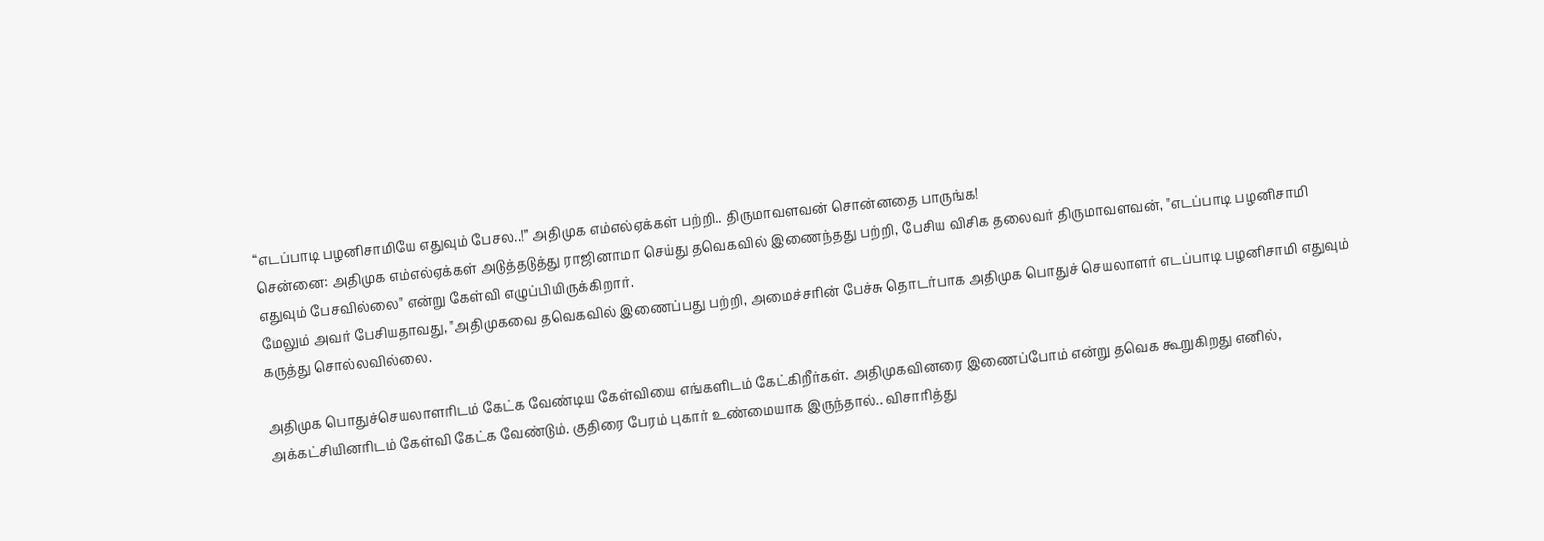“எடப்பாடி பழனிசாமியே எதுவும் பேசல..!” அதிமுக எம்எல்ஏக்கள் பற்றி.. திருமாவளவன் சொன்னதை பாருங்க!
சென்னை: அதிமுக எம்எல்ஏக்கள் அடுத்தடுத்து ராஜினாமா செய்து தவெகவில் இணைந்தது பற்றி, பேசிய விசிக தலைவர் திருமாவளவன், "எடப்பாடி பழனிசாமி எதுவும் பேசவில்லை" என்று கேள்வி எழுப்பியிருக்கிறார்.
மேலும் அவர் பேசியதாவது, "அதிமுகவை தவெகவில் இணைப்பது பற்றி, அமைச்சரின் பேச்சு தொடர்பாக அதிமுக பொதுச் செயலாளர் எடப்பாடி பழனிசாமி எதுவும் கருத்து சொல்லவில்லை.

அதிமுக பொதுச்செயலாளரிடம் கேட்க வேண்டிய கேள்வியை எங்களிடம் கேட்கிறீர்கள். அதிமுகவினரை இணைப்போம் என்று தவெக கூறுகிறது எனில், அக்கட்சியினரிடம் கேள்வி கேட்க வேண்டும். குதிரை பேரம் புகார் உண்மையாக இருந்தால்.. விசாரித்து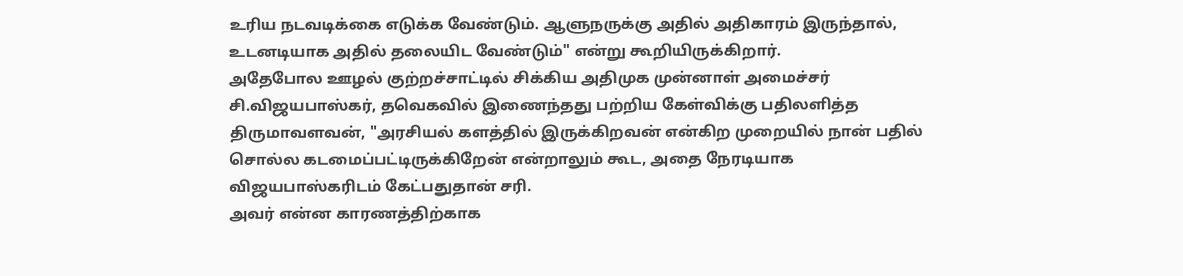உரிய நடவடிக்கை எடுக்க வேண்டும். ஆளுநருக்கு அதில் அதிகாரம் இருந்தால், உடனடியாக அதில் தலையிட வேண்டும்" என்று கூறியிருக்கிறார்.
அதேபோல ஊழல் குற்றச்சாட்டில் சிக்கிய அதிமுக முன்னாள் அமைச்சர் சி.விஜயபாஸ்கர், தவெகவில் இணைந்தது பற்றிய கேள்விக்கு பதிலளித்த திருமாவளவன், "அரசியல் களத்தில் இருக்கிறவன் என்கிற முறையில் நான் பதில் சொல்ல கடமைப்பட்டிருக்கிறேன் என்றாலும் கூட, அதை நேரடியாக விஜயபாஸ்கரிடம் கேட்பதுதான் சரி.
அவர் என்ன காரணத்திற்காக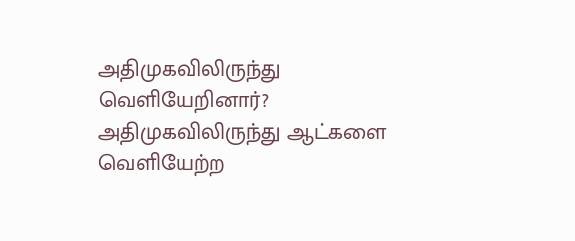அதிமுகவிலிருந்து வெளியேறினார்? அதிமுகவிலிருந்து ஆட்களை வெளியேற்ற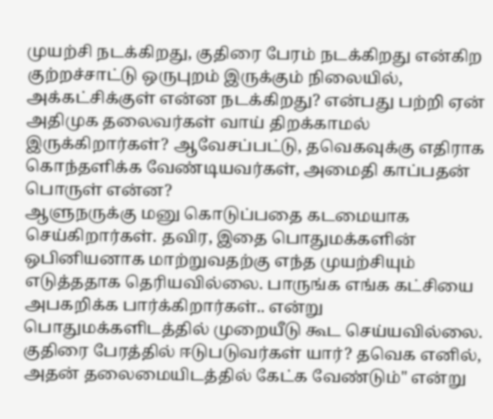முயற்சி நடக்கிறது, குதிரை பேரம் நடக்கிறது என்கிற குற்றச்சாட்டு ஒருபுறம் இருக்கும் நிலையில், அக்கட்சிக்குள் என்ன நடக்கிறது? என்பது பற்றி ஏன் அதிமுக தலைவர்கள் வாய் திறக்காமல் இருக்கிறார்கள்? ஆவேசப்பட்டு, தவெகவுக்கு எதிராக கொந்தளிக்க வேண்டியவர்கள், அமைதி காப்பதன் பொருள் என்ன?
ஆளுநருக்கு மனு கொடுப்பதை கடமையாக செய்கிறார்கள். தவிர, இதை பொதுமக்களின் ஒபினியனாக மாற்றுவதற்கு எந்த முயற்சியும் எடுத்ததாக தெரியவில்லை. பாருங்க எங்க கட்சியை அபகறிக்க பார்க்கிறார்கள்.. என்று பொதுமக்களிடத்தில் முறையீடு கூட செய்யவில்லை. குதிரை பேரத்தில் ஈடுபடுவர்கள் யார்? தவெக எனில், அதன் தலைமையிடத்தில் கேட்க வேண்டும்" என்று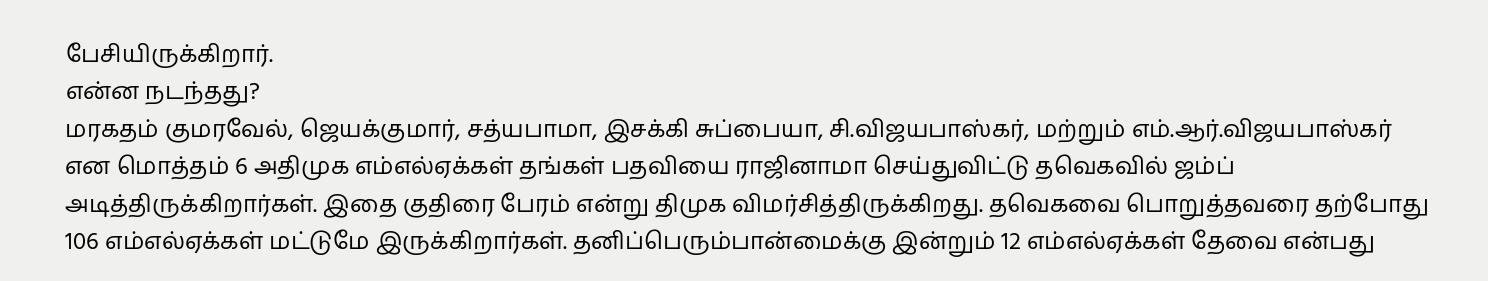பேசியிருக்கிறார்.
என்ன நடந்தது?
மரகதம் குமரவேல், ஜெயக்குமார், சத்யபாமா, இசக்கி சுப்பையா, சி.விஜயபாஸ்கர், மற்றும் எம்.ஆர்.விஜயபாஸ்கர் என மொத்தம் 6 அதிமுக எம்எல்ஏக்கள் தங்கள் பதவியை ராஜினாமா செய்துவிட்டு தவெகவில் ஜம்ப் அடித்திருக்கிறார்கள். இதை குதிரை பேரம் என்று திமுக விமர்சித்திருக்கிறது. தவெகவை பொறுத்தவரை தற்போது 106 எம்எல்ஏக்கள் மட்டுமே இருக்கிறார்கள். தனிப்பெரும்பான்மைக்கு இன்றும் 12 எம்எல்ஏக்கள் தேவை என்பது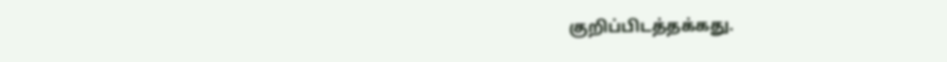குறிப்பிடத்தக்கது.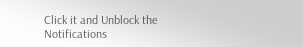Click it and Unblock the Notifications